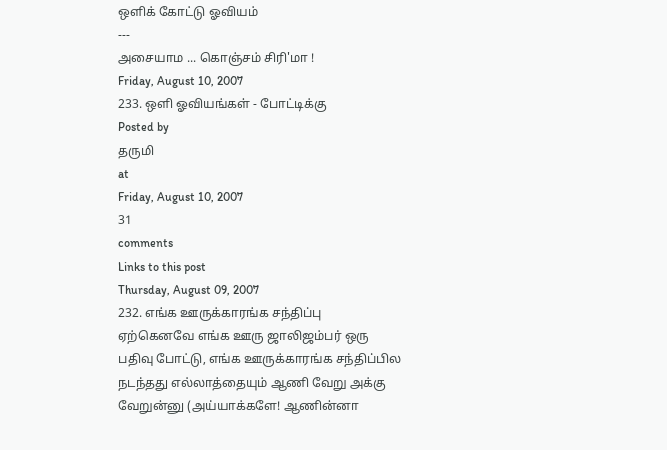ஒளிக் கோட்டு ஓவியம்
---
அசையாம ... கொஞ்சம் சிரி'மா !
Friday, August 10, 2007
233. ஒளி ஓவியங்கள் - போட்டிக்கு
Posted by
தருமி
at
Friday, August 10, 2007
31
comments
Links to this post
Thursday, August 09, 2007
232. எங்க ஊருக்காரங்க சந்திப்பு
ஏற்கெனவே எங்க ஊரு ஜாலிஜம்பர் ஒரு பதிவு போட்டு, எங்க ஊருக்காரங்க சந்திப்பில நடந்தது எல்லாத்தையும் ஆணி வேறு அக்கு வேறுன்னு (அய்யாக்களே! ஆணின்னா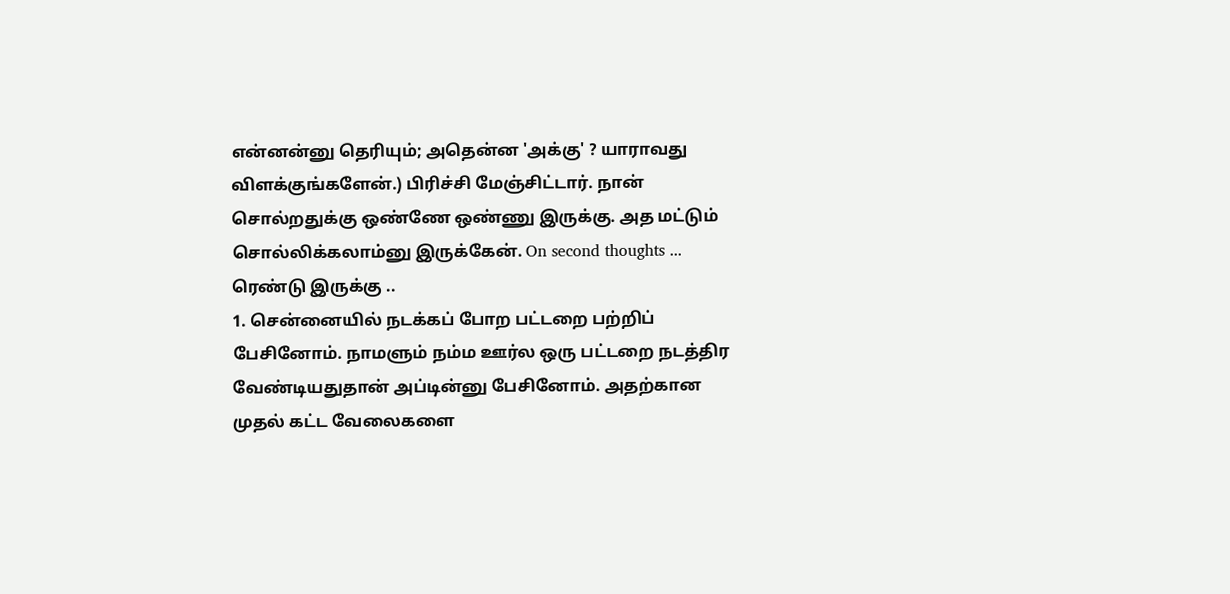என்னன்னு தெரியும்; அதென்ன 'அக்கு' ? யாராவது விளக்குங்களேன்.) பிரிச்சி மேஞ்சிட்டார். நான் சொல்றதுக்கு ஒண்ணே ஒண்ணு இருக்கு. அத மட்டும் சொல்லிக்கலாம்னு இருக்கேன். On second thoughts ... ரெண்டு இருக்கு ..
1. சென்னையில் நடக்கப் போற பட்டறை பற்றிப் பேசினோம். நாமளும் நம்ம ஊர்ல ஒரு பட்டறை நடத்திர வேண்டியதுதான் அப்டின்னு பேசினோம். அதற்கான முதல் கட்ட வேலைகளை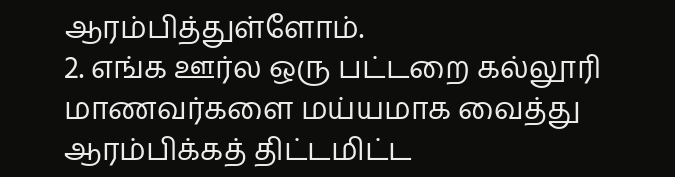ஆரம்பித்துள்ளோம்.
2. எங்க ஊர்ல ஒரு பட்டறை கல்லூரி மாணவர்களை மய்யமாக வைத்து ஆரம்பிக்கத் திட்டமிட்ட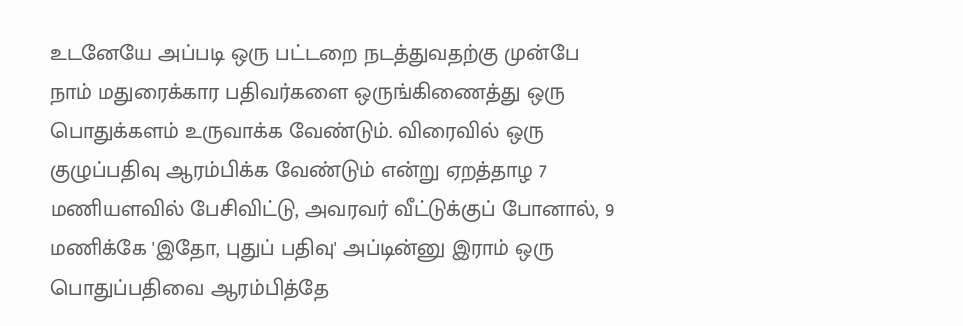உடனேயே அப்படி ஒரு பட்டறை நடத்துவதற்கு முன்பே நாம் மதுரைக்கார பதிவர்களை ஒருங்கிணைத்து ஒரு பொதுக்களம் உருவாக்க வேண்டும். விரைவில் ஒரு குழுப்பதிவு ஆரம்பிக்க வேண்டும் என்று ஏறத்தாழ 7 மணியளவில் பேசிவிட்டு, அவரவர் வீட்டுக்குப் போனால், 9 மணிக்கே 'இதோ, புதுப் பதிவு' அப்டின்னு இராம் ஒரு பொதுப்பதிவை ஆரம்பித்தே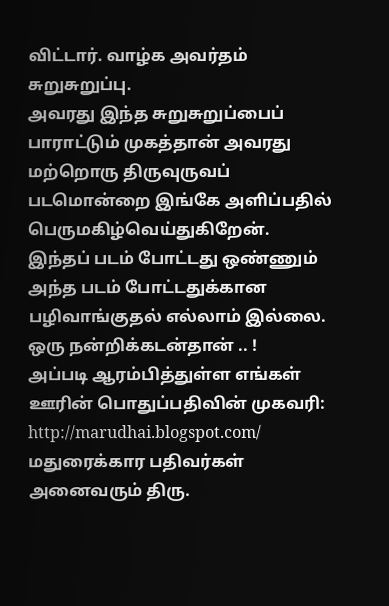விட்டார். வாழ்க அவர்தம் சுறுசுறுப்பு.
அவரது இந்த சுறுசுறுப்பைப் பாராட்டும் முகத்தான் அவரது மற்றொரு திருவுருவப் படமொன்றை இங்கே அளிப்பதில் பெருமகிழ்வெய்துகிறேன்.
இந்தப் படம் போட்டது ஒண்ணும் அந்த படம் போட்டதுக்கான பழிவாங்குதல் எல்லாம் இல்லை. ஒரு நன்றிக்கடன்தான் .. !
அப்படி ஆரம்பித்துள்ள எங்கள் ஊரின் பொதுப்பதிவின் முகவரி: http://marudhai.blogspot.com/
மதுரைக்கார பதிவர்கள் அனைவரும் திரு.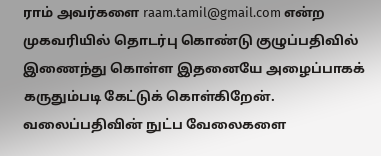ராம் அவர்களை raam.tamil@gmail.com என்ற முகவரியில் தொடர்பு கொண்டு குழுப்பதிவில் இணைந்து கொள்ள இதனையே அழைப்பாகக் கருதும்படி கேட்டுக் கொள்கிறேன்.
வலைப்பதிவின் நுட்ப வேலைகளை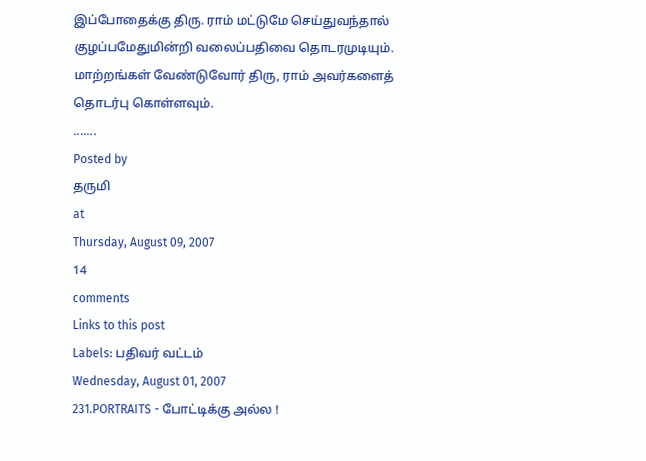இப்போதைக்கு திரு. ராம் மட்டுமே செய்துவந்தால் குழப்பமேதுமின்றி வலைப்பதிவை தொடரமுடியும். மாற்றங்கள் வேண்டுவோர் திரு, ராம் அவர்களைத் தொடர்பு கொள்ளவும்.
.......
Posted by
தருமி
at
Thursday, August 09, 2007
14
comments
Links to this post
Labels: பதிவர் வட்டம்
Wednesday, August 01, 2007
231.PORTRAITS - போட்டிக்கு அல்ல !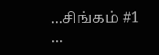...சிங்கம் #1 ...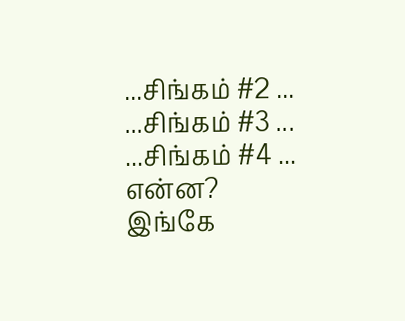...சிங்கம் #2 ...
...சிங்கம் #3 ...
...சிங்கம் #4 ...
என்ன?
இங்கே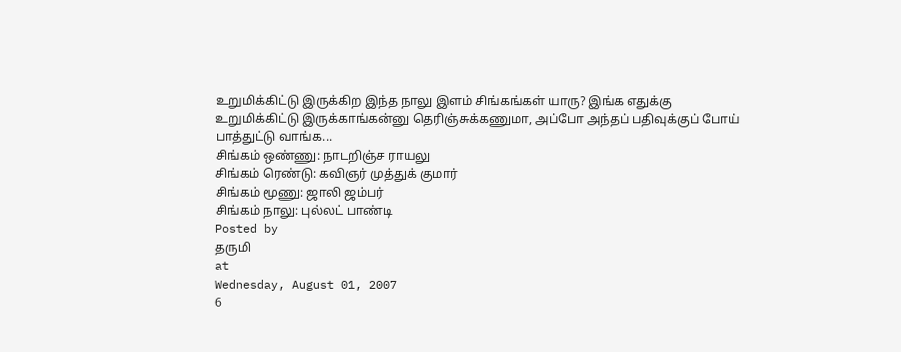உறுமிக்கிட்டு இருக்கிற இந்த நாலு இளம் சிங்கங்கள் யாரு? இங்க எதுக்கு உறுமிக்கிட்டு இருக்காங்கன்னு தெரிஞ்சுக்கணுமா, அப்போ அந்தப் பதிவுக்குப் போய் பாத்துட்டு வாங்க...
சிங்கம் ஒண்ணு: நாடறிஞ்ச ராயலு
சிங்கம் ரெண்டு: கவிஞர் முத்துக் குமார்
சிங்கம் மூணு: ஜாலி ஜம்பர்
சிங்கம் நாலு: புல்லட் பாண்டி
Posted by
தருமி
at
Wednesday, August 01, 2007
6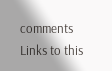comments
Links to this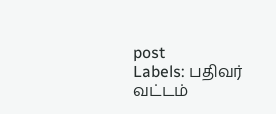post
Labels: பதிவர் வட்டம்